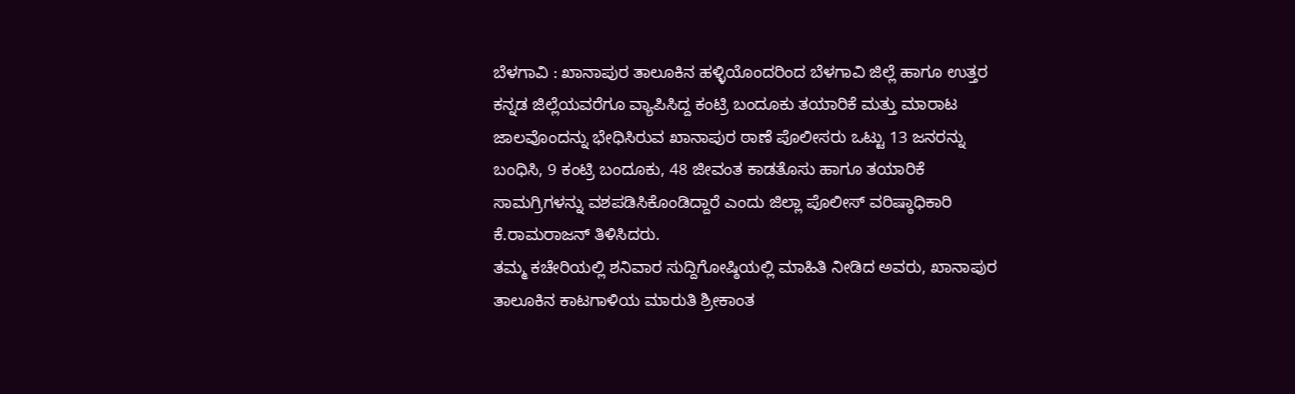ಬೆಳಗಾವಿ : ಖಾನಾಪುರ ತಾಲೂಕಿನ ಹಳ್ಳಿಯೊಂದರಿಂದ ಬೆಳಗಾವಿ ಜಿಲ್ಲೆ ಹಾಗೂ ಉತ್ತರ ಕನ್ನಡ ಜಿಲ್ಲೆಯವರೆಗೂ ವ್ಯಾಪಿಸಿದ್ದ ಕಂಟ್ರಿ ಬಂದೂಕು ತಯಾರಿಕೆ ಮತ್ತು ಮಾರಾಟ ಜಾಲವೊಂದನ್ನು ಭೇಧಿಸಿರುವ ಖಾನಾಪುರ ಠಾಣೆ ಪೊಲೀಸರು ಒಟ್ಟು 13 ಜನರನ್ನು ಬಂಧಿಸಿ, 9 ಕಂಟ್ರಿ ಬಂದೂಕು, 48 ಜೀವಂತ ಕಾಡತೊಸು ಹಾಗೂ ತಯಾರಿಕೆ ಸಾಮಗ್ರಿಗಳನ್ನು ವಶಪಡಿಸಿಕೊಂಡಿದ್ದಾರೆ ಎಂದು ಜಿಲ್ಲಾ ಪೊಲೀಸ್ ವರಿಷ್ಠಾಧಿಕಾರಿ ಕೆ.ರಾಮರಾಜನ್ ತಿಳಿಸಿದರು.
ತಮ್ಮ ಕಚೇರಿಯಲ್ಲಿ ಶನಿವಾರ ಸುದ್ದಿಗೋಷ್ಠಿಯಲ್ಲಿ ಮಾಹಿತಿ ನೀಡಿದ ಅವರು, ಖಾನಾಪುರ ತಾಲೂಕಿನ ಕಾಟಗಾಳಿಯ ಮಾರುತಿ ಶ್ರೀಕಾಂತ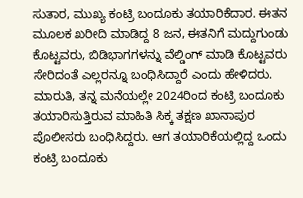ಸುತಾರ, ಮುಖ್ಯ ಕಂಟ್ರಿ ಬಂದೂಕು ತಯಾರಿಕೆದಾರ. ಈತನ ಮೂಲಕ ಖರೀದಿ ಮಾಡಿದ್ದ 8 ಜನ, ಈತನಿಗೆ ಮದ್ದುಗುಂಡು ಕೊಟ್ಟವರು, ಬಿಡಿಭಾಗಗಳನ್ನು ವೆಲ್ಡಿಂಗ್ ಮಾಡಿ ಕೊಟ್ಟವರು ಸೇರಿದಂತೆ ಎಲ್ಲರನ್ನೂ ಬಂಧಿಸಿದ್ದಾರೆ ಎಂದು ಹೇಳಿದರು.
ಮಾರುತಿ, ತನ್ನ ಮನೆಯಲ್ಲೇ 2024ರಿಂದ ಕಂಟ್ರಿ ಬಂದೂಕು ತಯಾರಿಸುತ್ತಿರುವ ಮಾಹಿತಿ ಸಿಕ್ಕ ತಕ್ಷಣ ಖಾನಾಪುರ ಪೊಲೀಸರು ಬಂಧಿಸಿದ್ದರು. ಆಗ ತಯಾರಿಕೆಯಲ್ಲಿದ್ದ ಒಂದು ಕಂಟ್ರಿ ಬಂದೂಕು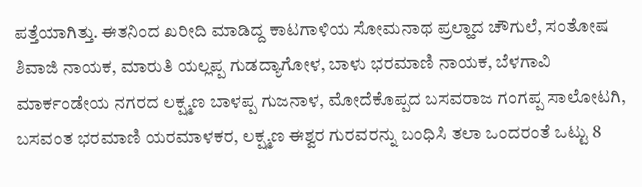ಪತ್ತೆಯಾಗಿತ್ತು. ಈತನಿಂದ ಖರೀದಿ ಮಾಡಿದ್ದ ಕಾಟಗಾಳಿಯ ಸೋಮನಾಥ ಪ್ರಲ್ಹಾದ ಚೌಗುಲೆ, ಸಂತೋಷ ಶಿವಾಜಿ ನಾಯಕ, ಮಾರುತಿ ಯಲ್ಲಪ್ಪ ಗುಡದ್ಯಾಗೋಳ, ಬಾಳು ಭರಮಾಣಿ ನಾಯಕ, ಬೆಳಗಾವಿ ಮಾರ್ಕಂಡೇಯ ನಗರದ ಲಕ್ಷ್ಮಣ ಬಾಳಪ್ಪ ಗುಜನಾಳ, ಮೋದೆಕೊಪ್ಪದ ಬಸವರಾಜ ಗಂಗಪ್ಪ ಸಾಲೋಟಗಿ, ಬಸವಂತ ಭರಮಾಣಿ ಯರಮಾಳಕರ, ಲಕ್ಷ್ಮಣ ಈಶ್ವರ ಗುರವರನ್ನು ಬಂಧಿಸಿ ತಲಾ ಒಂದರಂತೆ ಒಟ್ಟು 8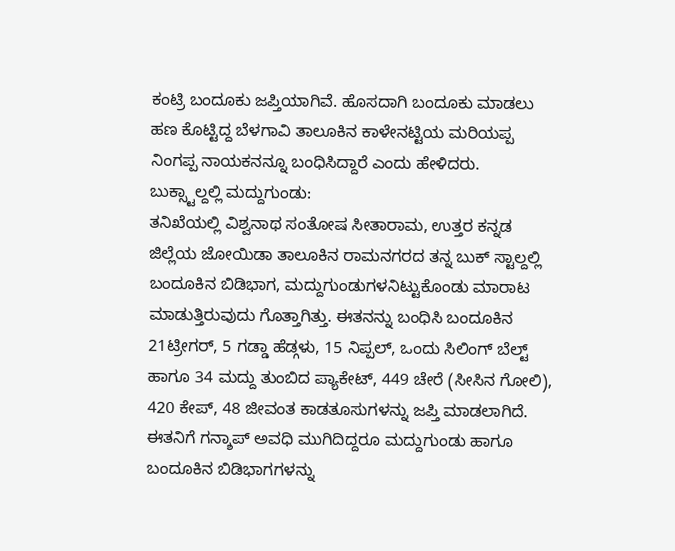ಕಂಟ್ರಿ ಬಂದೂಕು ಜಪ್ತಿಯಾಗಿವೆ. ಹೊಸದಾಗಿ ಬಂದೂಕು ಮಾಡಲು ಹಣ ಕೊಟ್ಟಿದ್ದ ಬೆಳಗಾವಿ ತಾಲೂಕಿನ ಕಾಳೇನಟ್ಟಿಯ ಮರಿಯಪ್ಪ ನಿಂಗಪ್ಪ ನಾಯಕನನ್ನೂ ಬಂಧಿಸಿದ್ದಾರೆ ಎಂದು ಹೇಳಿದರು.
ಬುಕ್ಸ್ಟಾಲ್ದಲ್ಲಿ ಮದ್ದುಗುಂಡು:
ತನಿಖೆಯಲ್ಲಿ ವಿಶ್ವನಾಥ ಸಂತೋಷ ಸೀತಾರಾಮ, ಉತ್ತರ ಕನ್ನಡ ಜಿಲ್ಲೆಯ ಜೋಯಿಡಾ ತಾಲೂಕಿನ ರಾಮನಗರದ ತನ್ನ ಬುಕ್ ಸ್ಟಾಲ್ದಲ್ಲಿ ಬಂದೂಕಿನ ಬಿಡಿಭಾಗ, ಮದ್ದುಗುಂಡುಗಳನಿಟ್ಟುಕೊಂಡು ಮಾರಾಟ ಮಾಡುತ್ತಿರುವುದು ಗೊತ್ತಾಗಿತ್ತು. ಈತನನ್ನು ಬಂಧಿಸಿ ಬಂದೂಕಿನ 21ಟ್ರೀಗರ್, 5 ಗಡ್ಡಾ ಹೆಡ್ಗಳು, 15 ನಿಪ್ಪಲ್, ಒಂದು ಸಿಲಿಂಗ್ ಬೆಲ್ಟ್ ಹಾಗೂ 34 ಮದ್ದು ತುಂಬಿದ ಪ್ಯಾಕೇಟ್, 449 ಚೇರೆ (ಸೀಸಿನ ಗೋಲಿ), 420 ಕೇಪ್, 48 ಜೀವಂತ ಕಾಡತೂಸುಗಳನ್ನು ಜಪ್ತಿ ಮಾಡಲಾಗಿದೆ.
ಈತನಿಗೆ ಗನ್ಶಾಪ್ ಅವಧಿ ಮುಗಿದಿದ್ದರೂ ಮದ್ದುಗುಂಡು ಹಾಗೂ ಬಂದೂಕಿನ ಬಿಡಿಭಾಗಗಳನ್ನು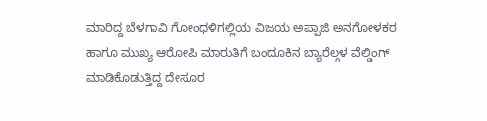ಮಾರಿದ್ದ ಬೆಳಗಾವಿ ಗೋಂಧಳಿಗಲ್ಲಿಯ ವಿಜಯ ಅಪ್ಪಾಜಿ ಅನಗೋಳಕರ ಹಾಗೂ ಮುಖ್ಯ ಆರೋಪಿ ಮಾರುತಿಗೆ ಬಂದೂಕಿನ ಬ್ಯಾರೆಲ್ಗಳ ವೆಲ್ಡಿಂಗ್ ಮಾಡಿಕೊಡುತ್ತಿದ್ದ ದೇಸೂರ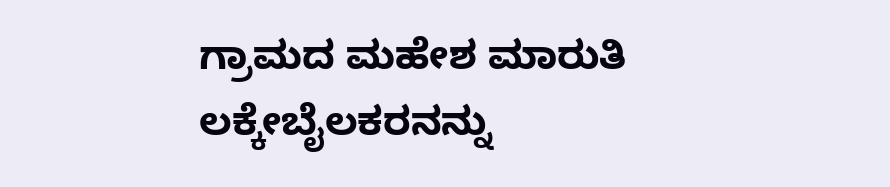ಗ್ರಾಮದ ಮಹೇಶ ಮಾರುತಿ ಲಕ್ಕೇಬೈಲಕರನನ್ನು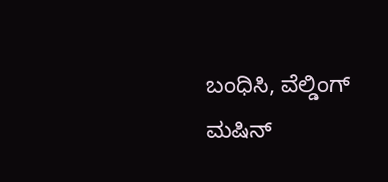ಬಂಧಿಸಿ, ವೆಲ್ಡಿಂಗ್ ಮಷಿನ್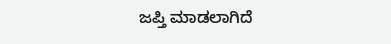ಜಪ್ತಿ ಮಾಡಲಾಗಿದೆ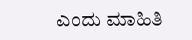ಎಂದು ಮಾಹಿತಿ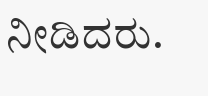ನೀಡಿದರು.